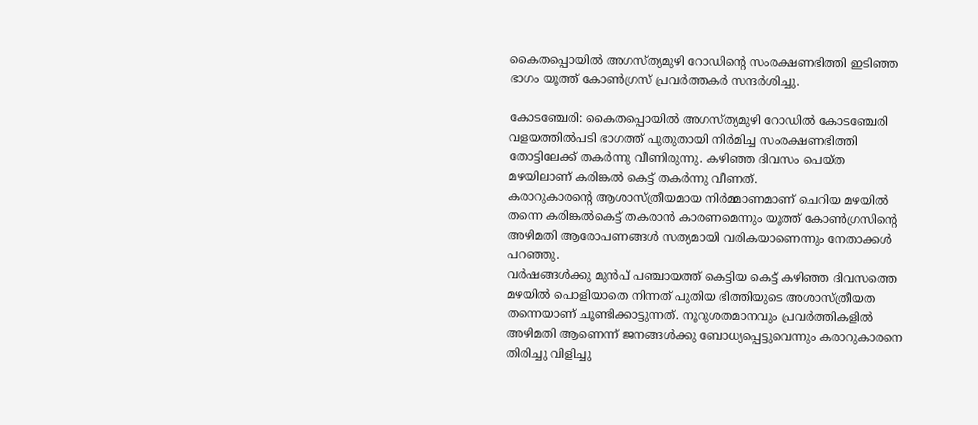കൈതപ്പൊയിൽ അഗസ്ത്യമുഴി റോഡിന്റെ സംരക്ഷണഭിത്തി ഇടിഞ്ഞ ഭാഗം യൂത്ത് കോൺഗ്രസ് പ്രവർത്തകർ സന്ദർശിച്ചു.

കോടഞ്ചേരി: കൈതപ്പൊയിൽ അഗസ്ത്യമുഴി റോഡിൽ കോടഞ്ചേരി വളയത്തിൽപടി ഭാഗത്ത് പുതുതായി നിർമിച്ച സംരക്ഷണഭിത്തി തോട്ടിലേക്ക് തകർന്നു വീണിരുന്നു. കഴിഞ്ഞ ദിവസം പെയ്ത മഴയിലാണ് കരിങ്കൽ കെട്ട് തകർന്നു വീണത്.
കരാറുകാരന്റെ ആശാസ്ത്രീയമായ നിർമ്മാണമാണ് ചെറിയ മഴയിൽ തന്നെ കരിങ്കൽകെട്ട് തകരാൻ കാരണമെന്നും യൂത്ത് കോൺഗ്രസിന്റെ അഴിമതി ആരോപണങ്ങൾ സത്യമായി വരികയാണെന്നും നേതാക്കൾ പറഞ്ഞു.
വർഷങ്ങൾക്കു മുൻപ് പഞ്ചായത്ത് കെട്ടിയ കെട്ട് കഴിഞ്ഞ ദിവസത്തെ മഴയിൽ പൊളിയാതെ നിന്നത് പുതിയ ഭിത്തിയുടെ അശാസ്ത്രീയത തന്നെയാണ് ചൂണ്ടിക്കാട്ടുന്നത്. നൂറുശതമാനവും പ്രവർത്തികളിൽ അഴിമതി ആണെന്ന് ജനങ്ങൾക്കു ബോധ്യപ്പെട്ടുവെന്നും കരാറുകാരനെ തിരിച്ചു വിളിച്ചു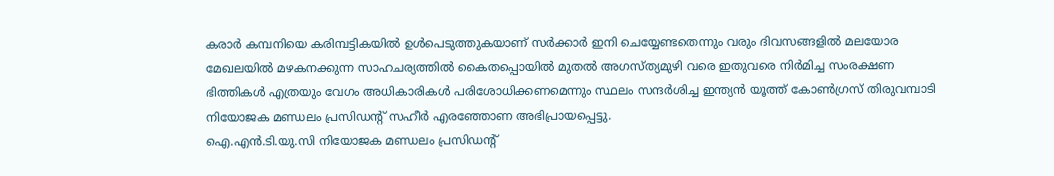കരാർ കമ്പനിയെ കരിമ്പട്ടികയിൽ ഉൾപെടുത്തുകയാണ് സർക്കാർ ഇനി ചെയ്യേണ്ടതെന്നും വരും ദിവസങ്ങളിൽ മലയോര മേഖലയിൽ മഴകനക്കുന്ന സാഹചര്യത്തിൽ കൈതപ്പൊയിൽ മുതൽ അഗസ്ത്യമുഴി വരെ ഇതുവരെ നിർമിച്ച സംരക്ഷണ ഭിത്തികൾ എത്രയും വേഗം അധികാരികൾ പരിശോധിക്കണമെന്നും സ്ഥലം സന്ദർശിച്ച ഇന്ത്യൻ യൂത്ത് കോൺഗ്രസ് തിരുവമ്പാടി നിയോജക മണ്ഡലം പ്രസിഡന്റ് സഹീർ എരഞ്ഞോണ അഭിപ്രായപ്പെട്ടു.
ഐ.എൻ.ടി.യു.സി നിയോജക മണ്ഡലം പ്രസിഡന്റ്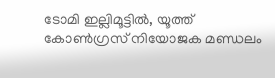ടോമി ഇല്ലിമൂട്ടിൽ, യൂത്ത് കോൺഗ്രസ് നിയോജക മണ്ഡലം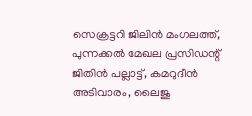സെക്രട്ടറി ജിലിൻ മംഗലത്ത്, പുന്നക്കൽ മേഖല പ്രസിഡന്റ് ജിതിൻ പല്ലാട്ട്, കമറുദീൻ അടിവാരം, ലൈജു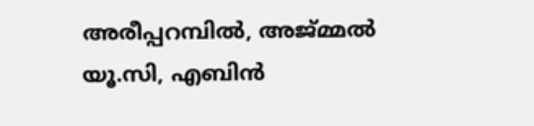അരീപ്പറമ്പിൽ, അജ്മ്മൽ യൂ.സി, എബിൻ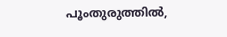പൂംതുരുത്തിൽ,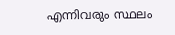എന്നിവരും സ്ഥലം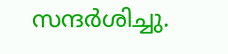സന്ദർശിച്ചു.